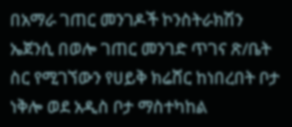በአማራ ገጠር መንገዶች ኮንስትራክሽን ኤጀንሲ በወሎ ገጠር መንገድ ጥገና ጽ/ቤት ስር የሚገኘውን የሀይቅ ክሬሸር ከነበረበት ቦታ ነቅሎ ወደ አዲስ ቦታ ማስተካከል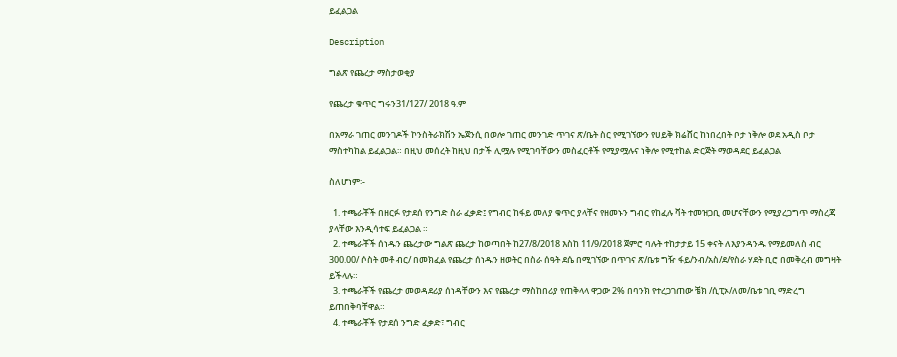ይፈልጋል

Description

ግልጽ የጨረታ ማስታወቂያ

የጨረታ ቁጥር ግሩን31/127/ 2018 ዓ.ም

በአማራ ገጠር መንገዶች ኮንስትራክሽን ኤጀንሲ በወሎ ገጠር መንገድ ጥገና ጽ/ቤት ስር የሚገኘውን የሀይቅ ክሬሸር ከነበረበት ቦታ ነቅሎ ወደ አዲስ ቦታ ማስተካከል ይፈልጋል። በዚህ መሰረት ከዚህ በታች ሊሟሉ የሚገባቸውን መስፈርቶች የሚያሟሉና ነቅሎ የሚተከል ድርጅት ማወዳደር ይፈልጋል

ስለሆነም፡-

  1. ተጫራቾች በዘርፉ የታደሰ የንግድ ስራ ፈቃድ፤ የግብር ከፋይ መለያ ቁጥር ያላቸና የዘመኑን ግብር የከፈሉ ቫት ተመዝጋቢ መሆናቸውን የሚያረጋግጥ ማስረጃ ያላቸው እንዲሳተፍ ይፈልጋል ።
  2. ተጫራቾች ሰነዱን ጨረታው ግልጽ ጨረታ ከወጣበት ከ27/8/2018 እስከ 11/9/2018 ጀምሮ ባሉት ተከታታይ 15 ቀናት ለእያንዳንዱ የማይመለስ ብር 300.00/ ሶስት መቶ ብር/ በመክፈል የጨረታ ሰነዱን ዘወትር በስራ ሰዓት ደሴ በሚገኘው በጥገና ጽ/ቤቱ ግዥ ፋይ/ንብ/አስ/ደ/የስራ ሃደት ቢሮ በመቅረብ መግዛት ይችላሉ።
  3. ተጫራቾች የጨረታ መወዳደሪያ ሰነዳቸውን እና የጨረታ ማስከበሪያ የጠቅላላ ዋጋው 2% በባንክ የተረጋገጠው ቼክ /ሲፒኦ/ለመ/ቤቱ ገቢ ማድረግ ይጠበቅባቸዋል።
  4. ተጫራቾች የታደሰ ንግድ ፈቃድ፣ ግብር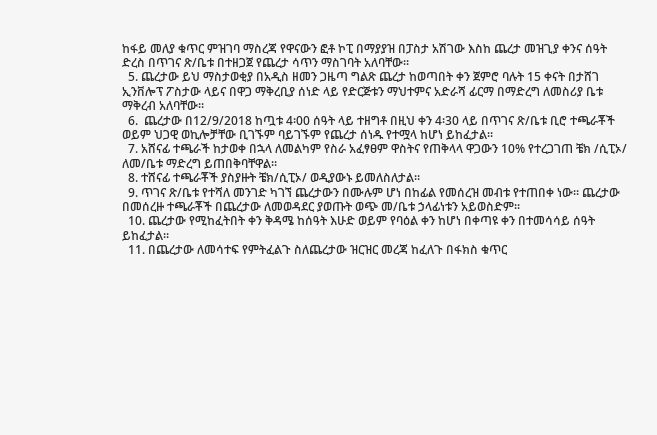ከፋይ መለያ ቁጥር ምዝገባ ማስረጃ የዋናውን ፎቶ ኮፒ በማያያዝ በፓስታ አሽገው እስከ ጨረታ መዝጊያ ቀንና ሰዓት ድረስ በጥገና ጽ/ቤቱ በተዘጋጀ የጨረታ ሳጥን ማስገባት አለባቸው።
  5. ጨረታው ይህ ማስታወቂያ በአዲስ ዘመን ጋዜጣ ግልጽ ጨረታ ከወጣበት ቀን ጀምሮ ባሉት 15 ቀናት በታሸገ ኢንቨሎፕ ፖስታው ላይና በዋጋ ማቅረቢያ ሰነድ ላይ የድርጅቱን ማህተምና አድራሻ ፊርማ በማድረግ ለመስሪያ ቤቱ ማቅረብ አለባቸው።
  6.  ጨረታው በ12/9/2018 ከጧቱ 4፡00 ሰዓት ላይ ተዘግቶ በዚህ ቀን 4፡30 ላይ በጥገና ጽ/ቤቱ ቢሮ ተጫራቾች ወይም ህጋዊ ወኪሎቻቸው ቢገኙም ባይገኙም የጨረታ ሰነዱ የተሟላ ከሆነ ይከፈታል።
  7. አሸናፊ ተጫራች ከታወቀ በኋላ ለመልካም የስራ አፈፃፀም ዋስትና የጠቅላላ ዋጋውን 10% የተረጋገጠ ቼክ /ሲፒኦ/ ለመ/ቤቱ ማድረግ ይጠበቅባቸዋል።
  8. ተሸናፊ ተጫራቾች ያስያዙት ቼክ/ሲፒኦ/ ወዲያውኑ ይመለስለታል።
  9. ጥገና ጽ/ቤቱ የተሻለ መንገድ ካገኘ ጨረታውን በሙሉም ሆነ በከፊል የመሰረዝ መብቱ የተጠበቀ ነው። ጨረታው በመሰረዙ ተጫራቾች በጨረታው ለመወዳደር ያወጡት ወጭ መ/ቤቱ ኃላፊነቱን አይወስድም።
  10. ጨረታው የሚከፈትበት ቀን ቅዳሜ ከሰዓት እሁድ ወይም የባዕል ቀን ከሆነ በቀጣዩ ቀን በተመሳሳይ ሰዓት ይከፈታል።
  11. በጨረታው ለመሳተፍ የምትፈልጉ ስለጨረታው ዝርዝር መረጃ ከፈለጉ በፋክስ ቁጥር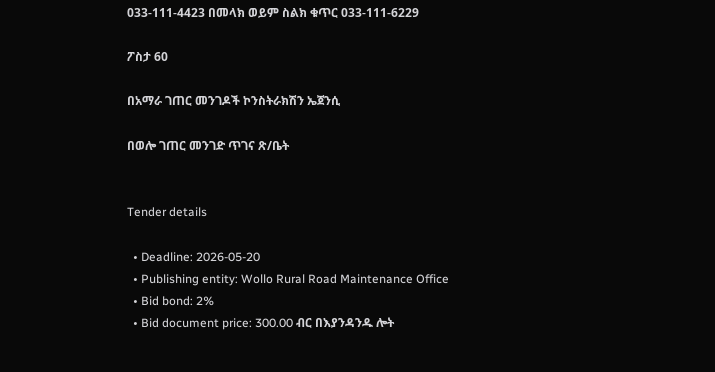033-111-4423 በመላክ ወይም ስልክ ቁጥር 033-111-6229

ፖስታ 60

በአማራ ገጠር መንገዶች ኮንስትራክሽን ኤጀንሲ

በወሎ ገጠር መንገድ ጥገና ጽ/ቤት


Tender details

  • Deadline: 2026-05-20
  • Publishing entity: Wollo Rural Road Maintenance Office
  • Bid bond: 2%
  • Bid document price: 300.00 ብር በእያንዳንዱ ሎት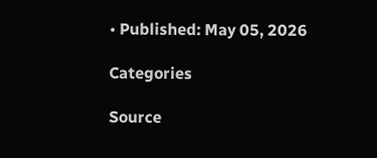• Published: May 05, 2026

Categories

Source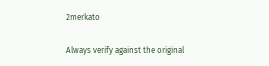2merkato

Always verify against the original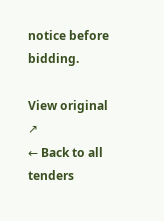notice before bidding.

View original ↗
← Back to all tenders